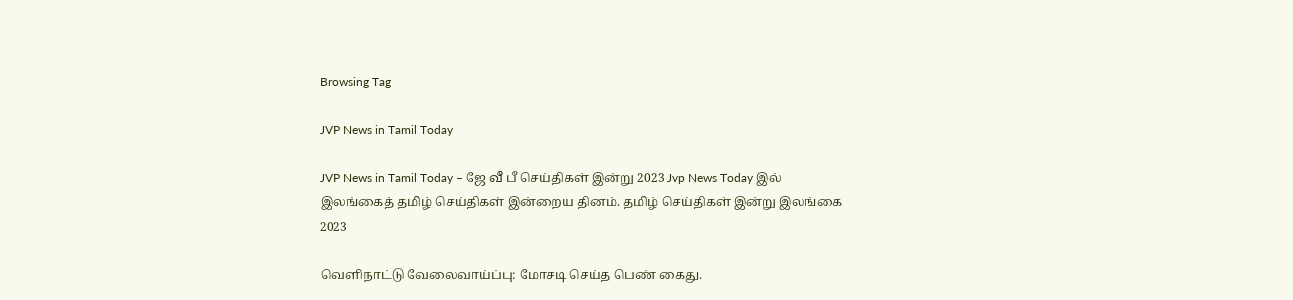Browsing Tag

JVP News in Tamil Today

JVP News in Tamil Today – ஜே வீ பீ செய்திகள் இன்று 2023 Jvp News Today இல் இலங்கைத் தமிழ் செய்திகள் இன்றைய தினம். தமிழ் செய்திகள் இன்று இலங்கை 2023

வெளிநாட்டு வேலைவாய்ப்பு: மோசடி செய்த பெண் கைது.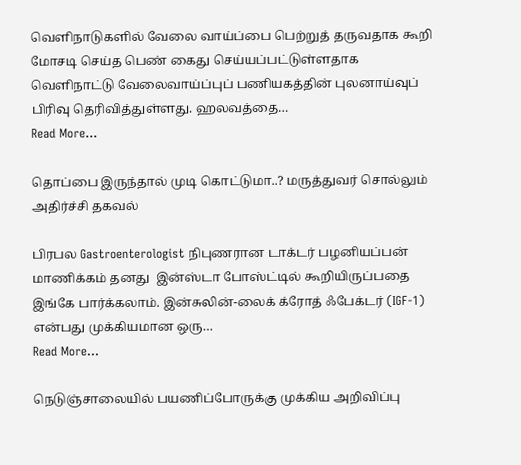வெளிநாடுகளில் வேலை வாய்ப்பை பெற்றுத் தருவதாக கூறி மோசடி செய்த பெண் கைது செய்யப்பட்டுள்ளதாக வெளிநாட்டு வேலைவாய்ப்புப் பணியகத்தின் புலனாய்வுப் பிரிவு தெரிவித்துள்ளது. ஹலவத்தை…
Read More...

தொப்பை இருந்தால் முடி கொட்டுமா..? மருத்துவர் சொல்லும் அதிர்ச்சி தகவல்

பிரபல Gastroenterologist நிபுணரான டாக்டர் பழனியப்பன் மாணிக்கம் தனது  இன்ஸ்டா போஸ்ட்டில் கூறியிருப்பதை இங்கே பார்க்கலாம். இன்சுலின்-லைக் க்ரோத் ஃபேக்டர் (IGF-1) என்பது முக்கியமான ஒரு…
Read More...

நெடுஞ்சாலையில் பயணிப்போருக்கு முக்கிய அறிவிப்பு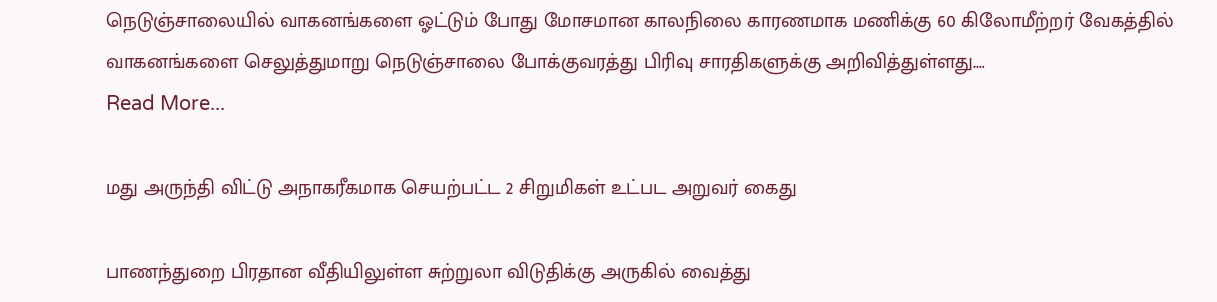நெடுஞ்சாலையில் வாகனங்களை ஓட்டும் போது மோசமான காலநிலை காரணமாக மணிக்கு 60 கிலோமீற்றர் வேகத்தில் வாகனங்களை செலுத்துமாறு நெடுஞ்சாலை போக்குவரத்து பிரிவு சாரதிகளுக்கு அறிவித்துள்ளது.…
Read More...

மது அருந்தி விட்டு அநாகரீகமாக செயற்பட்ட 2 சிறுமிகள் உட்பட அறுவர் கைது

பாணந்துறை பிரதான வீதியிலுள்ள சுற்றுலா விடுதிக்கு அருகில் வைத்து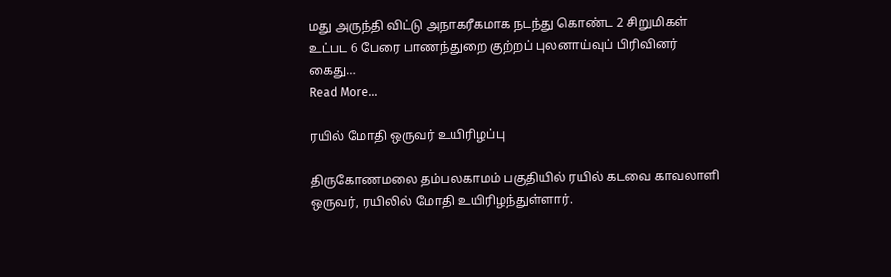மது அருந்தி விட்டு அநாகரீகமாக நடந்து கொண்ட 2 சிறுமிகள் உட்பட 6 பேரை பாணந்துறை குற்றப் புலனாய்வுப் பிரிவினர் கைது…
Read More...

ரயில் மோதி ஒருவர் உயிரிழப்பு

திருகோணமலை தம்பலகாமம் பகுதியில் ரயில் கடவை காவலாளி ஒருவர், ரயிலில் மோதி உயிரிழந்துள்ளார்.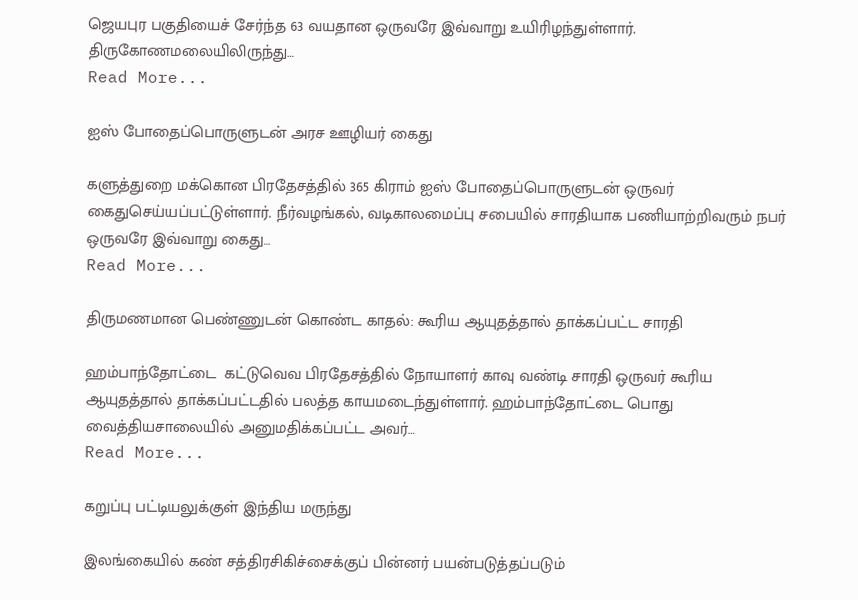ஜெயபுர பகுதியைச் சேர்ந்த 63 வயதான ஒருவரே இவ்வாறு உயிரிழந்துள்ளார். திருகோணமலையிலிருந்து…
Read More...

ஐஸ் போதைப்பொருளுடன் அரச ஊழியர் கைது

களுத்துறை மக்கொன பிரதேசத்தில் 365 கிராம் ஐஸ் போதைப்பொருளுடன் ஒருவர் கைதுசெய்யப்பட்டுள்ளார். நீர்வழங்கல், வடிகாலமைப்பு சபையில் சாரதியாக பணியாற்றிவரும் நபர் ஒருவரே இவ்வாறு கைது…
Read More...

திருமணமான பெண்ணுடன் கொண்ட காதல்: கூரிய ஆயுதத்தால் தாக்கப்பட்ட சாரதி

ஹம்பாந்தோட்டை  கட்டுவெவ பிரதேசத்தில் நோயாளர் காவு வண்டி சாரதி ஒருவர் கூரிய ஆயுதத்தால் தாக்கப்பட்டதில் பலத்த காயமடைந்துள்ளார். ஹம்பாந்தோட்டை பொது வைத்தியசாலையில் அனுமதிக்கப்பட்ட அவர்…
Read More...

கறுப்பு பட்டியலுக்குள் இந்திய மருந்து

இலங்கையில் கண் சத்திரசிகிச்சைக்குப் பின்னர் பயன்படுத்தப்படும்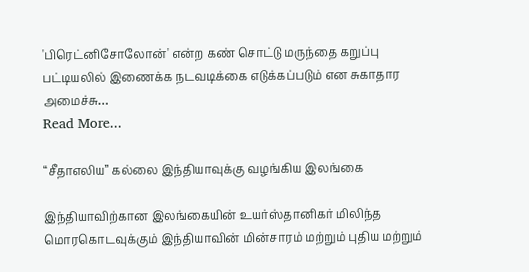'பிரெட்னிசோலோன்' என்ற கண் சொட்டு மருந்தை கறுப்பு பட்டியலில் இணைக்க நடவடிக்கை எடுக்கப்படும் என சுகாதார அமைச்சு…
Read More...

“சீதாஎலிய” கல்லை இந்தியாவுக்கு வழங்கிய இலங்கை

இந்தியாவிற்கான இலங்கையின் உயர்ஸ்தானிகர் மிலிந்த மொரகொடவுக்கும் இந்தியாவின் மின்சாரம் மற்றும் புதிய மற்றும்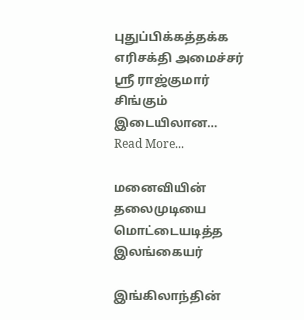புதுப்பிக்கத்தக்க எரிசக்தி அமைச்சர் ஸ்ரீ ராஜ்குமார் சிங்கும் இடையிலான…
Read More...

மனைவியின் தலைமுடியை மொட்டையடித்த இலங்கையர்

இங்கிலாந்தின்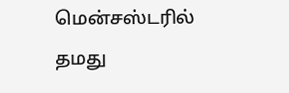மென்சஸ்டரில் தமது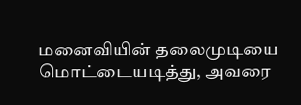மனைவியின் தலைமுடியை மொட்டையடித்து, அவரை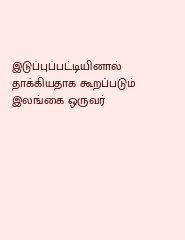இடுப்புப்பட்டியினால் தாக்கியதாக கூறப்படும் இலங்கை ஒருவர்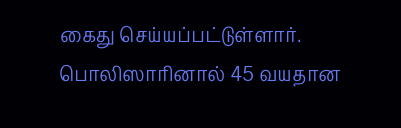கைது செய்யப்பட்டுள்ளார். பொலிஸாரினால் 45 வயதான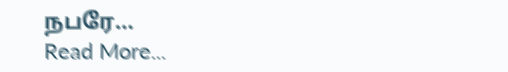நபரே…
Read More...